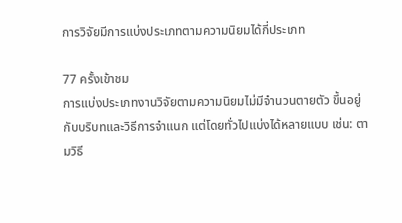การวิจัยมีการแบ่งประเภทตามความนิยมได้กี่ประเภท

77 ครั้งเข้าชม
การแบ่งประเภทงานวิจัยตามความนิยมไม่มีจำนวนตายตัว ขึ้นอยู่กับบริบทและวิธีการจำแนก แต่โดยทั่วไปแบ่งได้หลายแบบ เช่น: ตามวิธี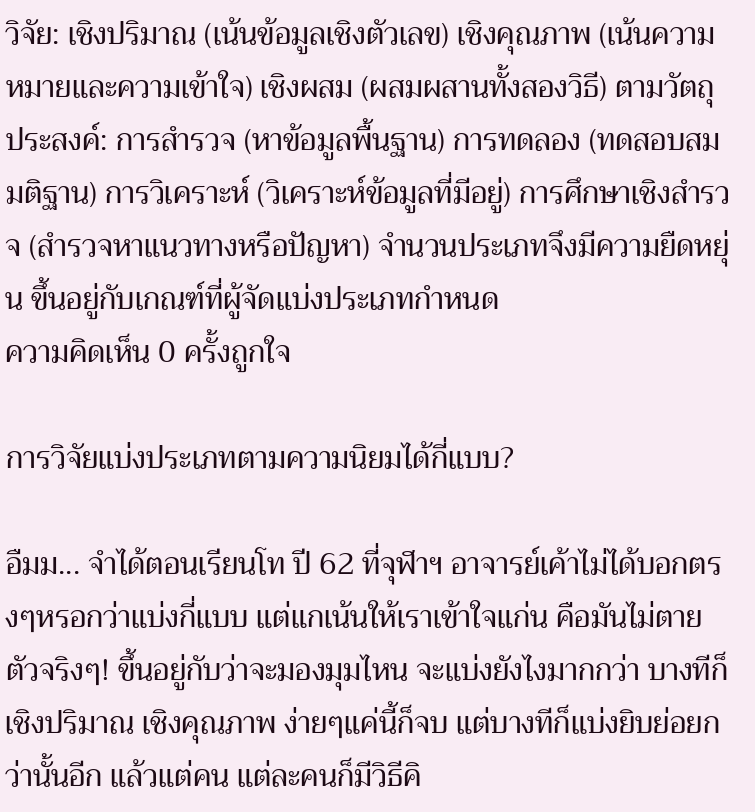วิจัย: เชิงปริมาณ (เน้นข้อมูลเชิงตัวเลข) เชิงคุณภาพ (เน้นความหมายและความเข้าใจ) เชิงผสม (ผสมผสานทั้งสองวิธี) ตามวัตถุประสงค์: การสำรวจ (หาข้อมูลพื้นฐาน) การทดลอง (ทดสอบสมมติฐาน) การวิเคราะห์ (วิเคราะห์ข้อมูลที่มีอยู่) การศึกษาเชิงสำรวจ (สำรวจหาแนวทางหรือปัญหา) จำนวนประเภทจึงมีความยืดหยุ่น ขึ้นอยู่กับเกณฑ์ที่ผู้จัดแบ่งประเภทกำหนด
ความคิดเห็น 0 ครั้งถูกใจ

การวิจัยแบ่งประเภทตามความนิยมได้กี่แบบ?

อืมม... จำได้ตอนเรียนโท ปี 62 ที่จุฬาฯ อาจารย์เค้าไม่ได้บอกตรงๆหรอกว่าแบ่งกี่แบบ แต่แกเน้นให้เราเข้าใจแก่น คือมันไม่ตายตัวจริงๆ! ขึ้นอยู่กับว่าจะมองมุมไหน จะแบ่งยังไงมากกว่า บางทีก็เชิงปริมาณ เชิงคุณภาพ ง่ายๆแค่นี้ก็จบ แต่บางทีก็แบ่งยิบย่อยกว่านั้นอีก แล้วแต่คน แต่ละคนก็มีวิธีคิ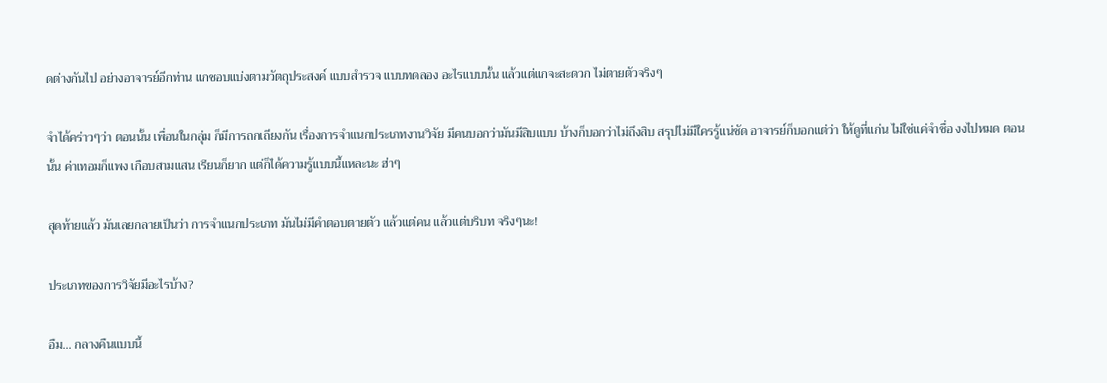ดต่างกันไป อย่างอาจารย์อีกท่าน แกชอบแบ่งตามวัตถุประสงค์ แบบสำรวจ แบบทดลอง อะไรแบบนั้น แล้วแต่แกจะสะดวก ไม่ตายตัวจริงๆ

จำได้คร่าวๆว่า ตอนนั้น เพื่อนในกลุ่ม ก็มีการถกเถียงกัน เรื่องการจำแนกประเภทงานวิจัย มีคนบอกว่ามันมีสิบแบบ บ้างก็บอกว่าไม่ถึงสิบ สรุปไม่มีใครรู้แน่ชัด อาจารย์ก็บอกแต่ว่า ให้ดูที่แก่น ไม่ใช่แค่จำชื่อ งงไปหมด ตอนนั้น ค่าเทอมก็แพง เกือบสามแสน เรียนก็ยาก แต่ก็ได้ความรู้แบบนี้แหละนะ ฮ่าๆ

สุดท้ายแล้ว มันเลยกลายเป็นว่า การจำแนกประเภท มันไม่มีคำตอบตายตัว แล้วแต่คน แล้วแต่บริบท จริงๆนะ!

ประเภทของการวิจัยมีอะไรบ้าง?

อืม... กลางคืนแบบนี้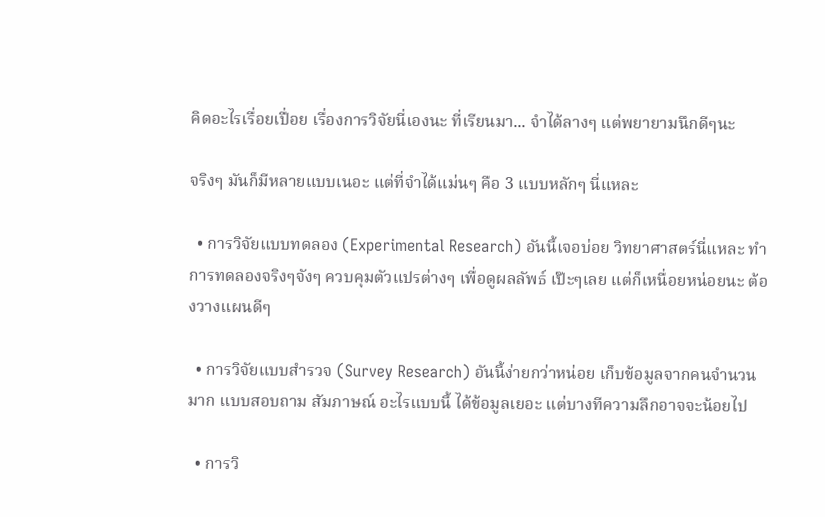คิดอะไรเรื่อยเปื่อย เรื่องการวิจัยนี่เองนะ ที่เรียนมา... จำได้ลางๆ แต่พยายามนึกดีๆนะ

จริงๆ มันก็มีหลายแบบเนอะ แต่ที่จำได้แม่นๆ คือ 3 แบบหลักๆ นี่แหละ

  • การวิจัยแบบทดลอง (Experimental Research) อันนี้เจอบ่อย วิทยาศาสตร์นี่แหละ ทำการทดลองจริงๆจังๆ ควบคุมตัวแปรต่างๆ เพื่อดูผลลัพธ์ เป๊ะๆเลย แต่ก็เหนื่อยหน่อยนะ ต้องวางแผนดีๆ

  • การวิจัยแบบสำรวจ (Survey Research) อันนี้ง่ายกว่าหน่อย เก็บข้อมูลจากคนจำนวนมาก แบบสอบถาม สัมภาษณ์ อะไรแบบนี้ ได้ข้อมูลเยอะ แต่บางทีความลึกอาจจะน้อยไป

  • การวิ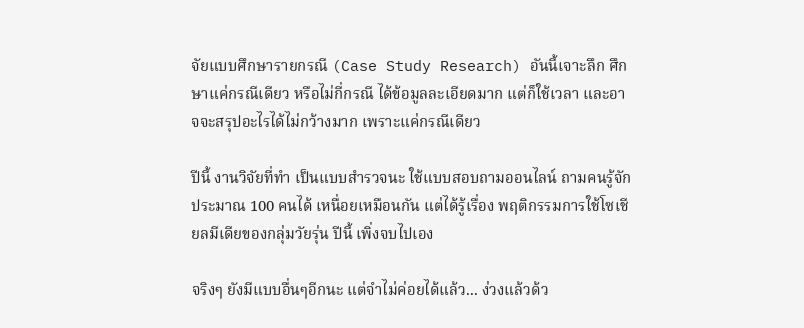จัยแบบศึกษารายกรณี (Case Study Research) อันนี้เจาะลึก ศึกษาแค่กรณีเดียว หรือไม่กี่กรณี ได้ข้อมูลละเอียดมาก แต่ก็ใช้เวลา และอาจจะสรุปอะไรได้ไม่กว้างมาก เพราะแค่กรณีเดียว

ปีนี้ งานวิจัยที่ทำ เป็นแบบสำรวจนะ ใช้แบบสอบถามออนไลน์ ถามคนรู้จักประมาณ 100 คนได้ เหนื่อยเหมือนกัน แต่ได้รู้เรื่อง พฤติกรรมการใช้โซเชียลมีเดียของกลุ่มวัยรุ่น ปีนี้ เพิ่งจบไปเอง

จริงๆ ยังมีแบบอื่นๆอีกนะ แต่จำไม่ค่อยได้แล้ว... ง่วงแล้วด้ว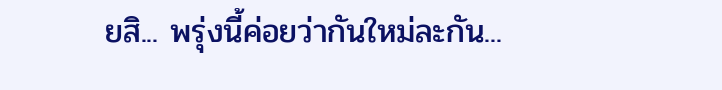ยสิ... พรุ่งนี้ค่อยว่ากันใหม่ละกัน...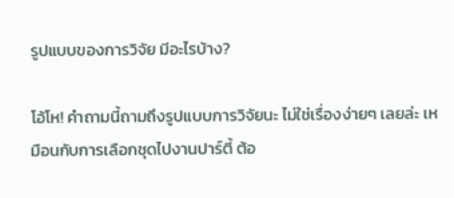รูปแบบของการวิจัย มีอะไรบ้าง?

โอ้โห! คำถามนี้ถามถึงรูปแบบการวิจัยนะ ไม่ใช่เรื่องง่ายๆ เลยล่ะ เหมือนกับการเลือกชุดไปงานปาร์ตี้ ต้อ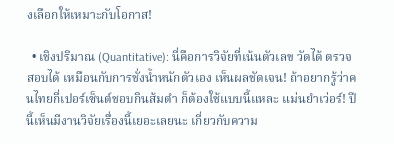งเลือกให้เหมาะกับโอกาส!

  • เชิงปริมาณ (Quantitative): นี่คือการวิจัยที่เน้นตัวเลข วัดได้ ตรวจสอบได้ เหมือนกับการชั่งน้ำหนักตัวเอง เห็นผลชัดเจน! ถ้าอยากรู้ว่าคนไทยกี่เปอร์เซ็นต์ชอบกินส้มตำ ก็ต้องใช้แบบนี้แหละ แม่นยำเว่อร์! ปีนี้เห็นมีงานวิจัยเรื่องนี้เยอะเลยนะ เกี่ยวกับความ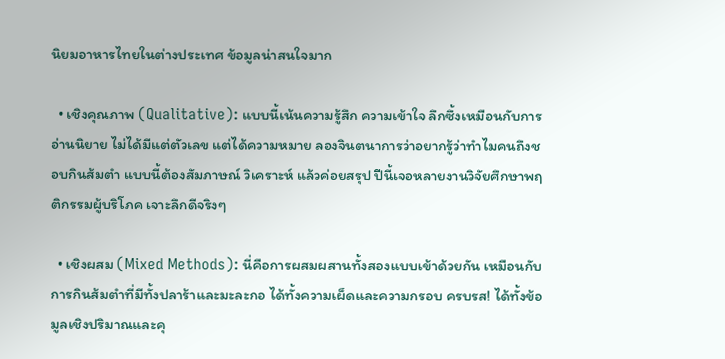นิยมอาหารไทยในต่างประเทศ ข้อมูลน่าสนใจมาก

  • เชิงคุณภาพ (Qualitative): แบบนี้เน้นความรู้สึก ความเข้าใจ ลึกซึ้งเหมือนกับการอ่านนิยาย ไม่ได้มีแต่ตัวเลข แต่ได้ความหมาย ลองจินตนาการว่าอยากรู้ว่าทำไมคนถึงชอบกินส้มตำ แบบนี้ต้องสัมภาษณ์ วิเคราะห์ แล้วค่อยสรุป ปีนี้เจอหลายงานวิจัยศึกษาพฤติกรรมผู้บริโภค เจาะลึกดีจริงๆ

  • เชิงผสม (Mixed Methods): นี่คือการผสมผสานทั้งสองแบบเข้าด้วยกัน เหมือนกับการกินส้มตำที่มีทั้งปลาร้าและมะละกอ ได้ทั้งความเผ็ดและความกรอบ ครบรส! ได้ทั้งข้อมูลเชิงปริมาณและคุ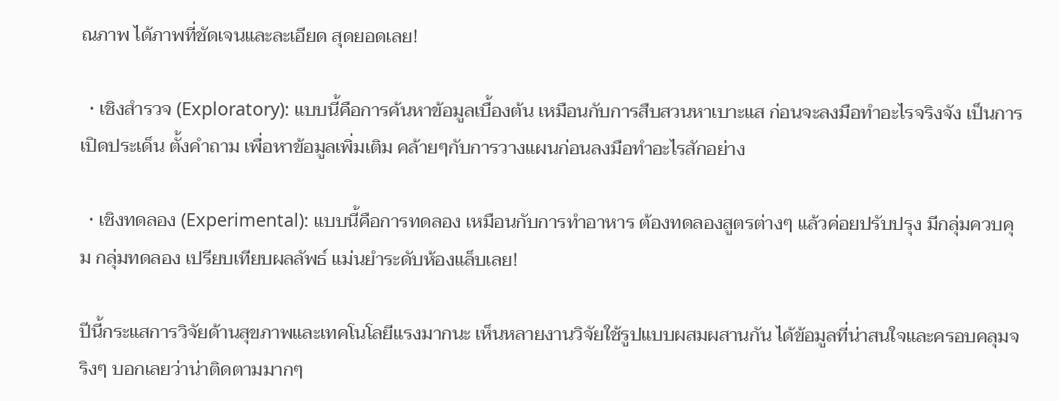ณภาพ ได้ภาพที่ชัดเจนและละเอียด สุดยอดเลย!

  • เชิงสำรวจ (Exploratory): แบบนี้คือการค้นหาข้อมูลเบื้องต้น เหมือนกับการสืบสวนหาเบาะแส ก่อนจะลงมือทำอะไรจริงจัง เป็นการเปิดประเด็น ตั้งคำถาม เพื่อหาข้อมูลเพิ่มเติม คล้ายๆกับการวางแผนก่อนลงมือทำอะไรสักอย่าง

  • เชิงทดลอง (Experimental): แบบนี้คือการทดลอง เหมือนกับการทำอาหาร ต้องทดลองสูตรต่างๆ แล้วค่อยปรับปรุง มีกลุ่มควบคุม กลุ่มทดลอง เปรียบเทียบผลลัพธ์ แม่นยำระดับห้องแล็บเลย!

ปีนี้กระแสการวิจัยด้านสุขภาพและเทคโนโลยีแรงมากนะ เห็นหลายงานวิจัยใช้รูปแบบผสมผสานกัน ได้ข้อมูลที่น่าสนใจและครอบคลุมจริงๆ บอกเลยว่าน่าติดตามมากๆ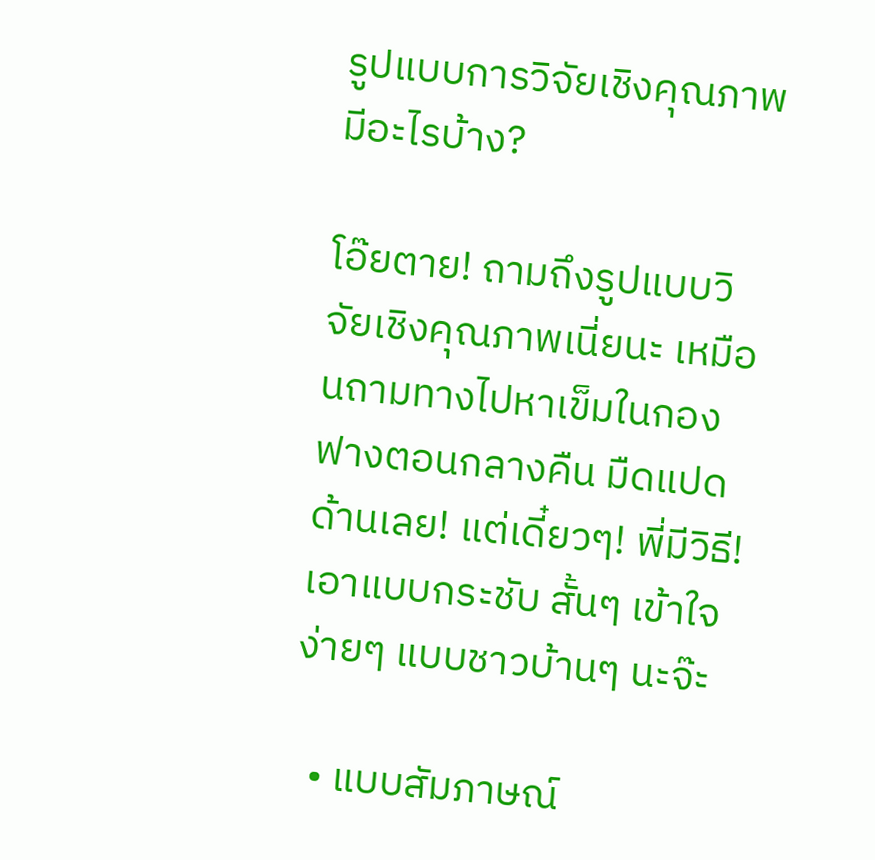รูปแบบการวิจัยเชิงคุณภาพมีอะไรบ้าง?

โอ๊ยตาย! ถามถึงรูปแบบวิจัยเชิงคุณภาพเนี่ยนะ เหมือนถามทางไปหาเข็มในกองฟางตอนกลางคืน มืดแปดด้านเลย! แต่เดี๋ยวๆ! พี่มีวิธี! เอาแบบกระชับ สั้นๆ เข้าใจง่ายๆ แบบชาวบ้านๆ นะจ๊ะ

  • แบบสัมภาษณ์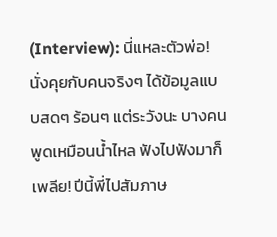(Interview): นี่แหละตัวพ่อ! นั่งคุยกับคนจริงๆ ได้ข้อมูลแบบสดๆ ร้อนๆ แต่ระวังนะ บางคนพูดเหมือนน้ำไหล ฟังไปฟังมาก็เพลีย! ปีนี้พี่ไปสัมภาษ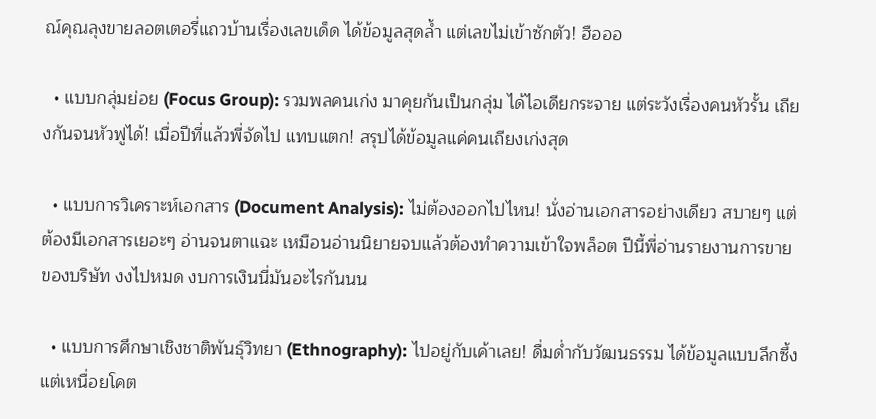ณ์คุณลุงขายลอตเตอรี่แถวบ้านเรื่องเลขเด็ด ได้ข้อมูลสุดล้ำ แต่เลขไม่เข้าซักตัว! ฮือออ

  • แบบกลุ่มย่อย (Focus Group): รวมพลคนเก่ง มาคุยกันเป็นกลุ่ม ได้ไอเดียกระจาย แต่ระวังเรื่องคนหัวรั้น เถียงกันจนหัวฟูได้! เมื่อปีที่แล้วพี่จัดไป แทบแตก! สรุปได้ข้อมูลแค่คนเถียงเก่งสุด

  • แบบการวิเคราะห์เอกสาร (Document Analysis): ไม่ต้องออกไปไหน! นั่งอ่านเอกสารอย่างเดียว สบายๆ แต่ต้องมีเอกสารเยอะๆ อ่านจนตาแฉะ เหมือนอ่านนิยายจบแล้วต้องทำความเข้าใจพล็อต ปีนี้พี่อ่านรายงานการขายของบริษัท งงไปหมด งบการเงินนี่มันอะไรกันนน

  • แบบการศึกษาเชิงชาติพันธุ์วิทยา (Ethnography): ไปอยู่กับเค้าเลย! ดื่มด่ำกับวัฒนธรรม ได้ข้อมูลแบบลึกซึ้ง แต่เหนื่อยโคต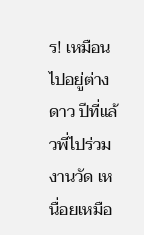ร! เหมือนไปอยู่ต่างดาว ปีที่แล้วพี่ไปร่วมงานวัด เหนื่อยเหมือ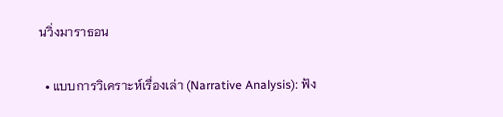นวิ่งมาราธอน

  • แบบการวิเคราะห์เรื่องเล่า (Narrative Analysis): ฟัง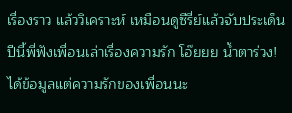เรื่องราว แล้ววิเคราะห์ เหมือนดูซีรี่ย์แล้วจับประเด็น ปีนี้พี่ฟังเพื่อนเล่าเรื่องความรัก โอ๊ยยย น้ำตาร่วง! ได้ข้อมูลแต่ความรักของเพื่อนนะ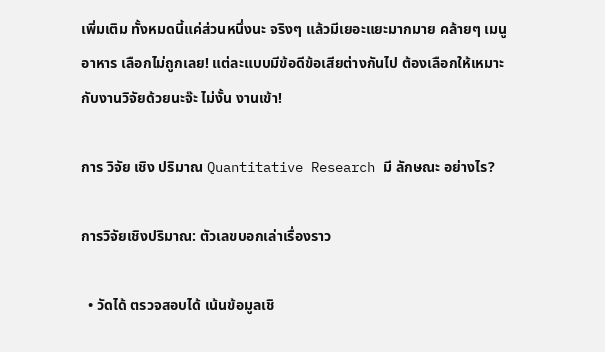เพิ่มเติม ทั้งหมดนี้แค่ส่วนหนึ่งนะ จริงๆ แล้วมีเยอะแยะมากมาย คล้ายๆ เมนูอาหาร เลือกไม่ถูกเลย! แต่ละแบบมีข้อดีข้อเสียต่างกันไป ต้องเลือกให้เหมาะกับงานวิจัยด้วยนะจ๊ะ ไม่งั้น งานเข้า!

การ วิจัย เชิง ปริมาณ Quantitative Research มี ลักษณะ อย่างไร?

การวิจัยเชิงปริมาณ: ตัวเลขบอกเล่าเรื่องราว

  • วัดได้ ตรวจสอบได้ เน้นข้อมูลเชิ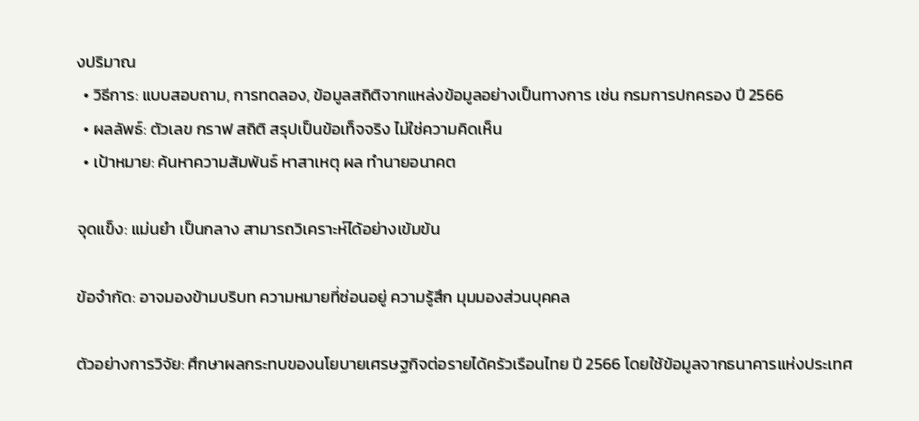งปริมาณ
  • วิธีการ: แบบสอบถาม, การทดลอง, ข้อมูลสถิติจากแหล่งข้อมูลอย่างเป็นทางการ เช่น กรมการปกครอง ปี 2566
  • ผลลัพธ์: ตัวเลข กราฟ สถิติ สรุปเป็นข้อเท็จจริง ไม่ใช่ความคิดเห็น
  • เป้าหมาย: ค้นหาความสัมพันธ์ หาสาเหตุ ผล ทำนายอนาคต

จุดแข็ง: แม่นยำ เป็นกลาง สามารถวิเคราะห์ได้อย่างเข้มข้น

ข้อจำกัด: อาจมองข้ามบริบท ความหมายที่ซ่อนอยู่ ความรู้สึก มุมมองส่วนบุคคล

ตัวอย่างการวิจัย: ศึกษาผลกระทบของนโยบายเศรษฐกิจต่อรายได้ครัวเรือนไทย ปี 2566 โดยใช้ข้อมูลจากธนาคารแห่งประเทศ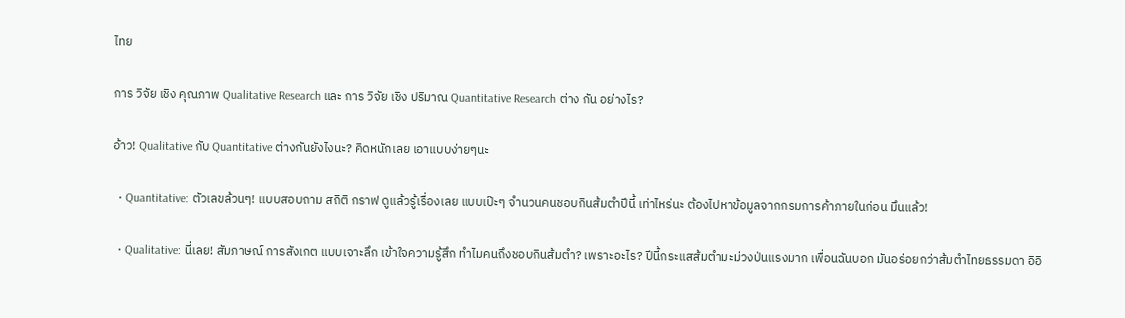ไทย

การ วิจัย เชิง คุณภาพ Qualitative Research และ การ วิจัย เชิง ปริมาณ Quantitative Research ต่าง กัน อย่างไร?

อ้าว! Qualitative กับ Quantitative ต่างกันยังไงนะ? คิดหนักเลย เอาแบบง่ายๆนะ

  • Quantitative: ตัวเลขล้วนๆ! แบบสอบถาม สถิติ กราฟ ดูแล้วรู้เรื่องเลย แบบเป๊ะๆ จำนวนคนชอบกินส้มตำปีนี้ เท่าไหร่นะ ต้องไปหาข้อมูลจากกรมการค้าภายในก่อน มึนแล้ว!

  • Qualitative: นี่เลย! สัมภาษณ์ การสังเกต แบบเจาะลึก เข้าใจความรู้สึก ทำไมคนถึงชอบกินส้มตำ? เพราะอะไร? ปีนี้กระแสส้มตำมะม่วงป่นแรงมาก เพื่อนฉันบอก มันอร่อยกว่าส้มตำไทยธรรมดา อิอิ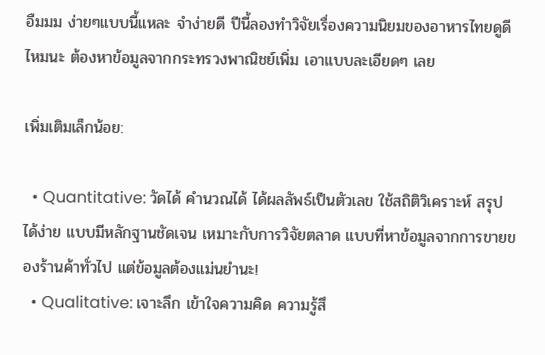อืมมม ง่ายๆแบบนี้แหละ จำง่ายดี ปีนี้ลองทำวิจัยเรื่องความนิยมของอาหารไทยดูดีไหมนะ ต้องหาข้อมูลจากกระทรวงพาณิชย์เพิ่ม เอาแบบละเอียดๆ เลย

เพิ่มเติมเล็กน้อย:

  • Quantitative: วัดได้ คำนวณได้ ได้ผลลัพธ์เป็นตัวเลข ใช้สถิติวิเคราะห์ สรุปได้ง่าย แบบมีหลักฐานชัดเจน เหมาะกับการวิจัยตลาด แบบที่หาข้อมูลจากการขายของร้านค้าทั่วไป แต่ข้อมูลต้องแม่นยำนะ!
  • Qualitative: เจาะลึก เข้าใจความคิด ความรู้สึ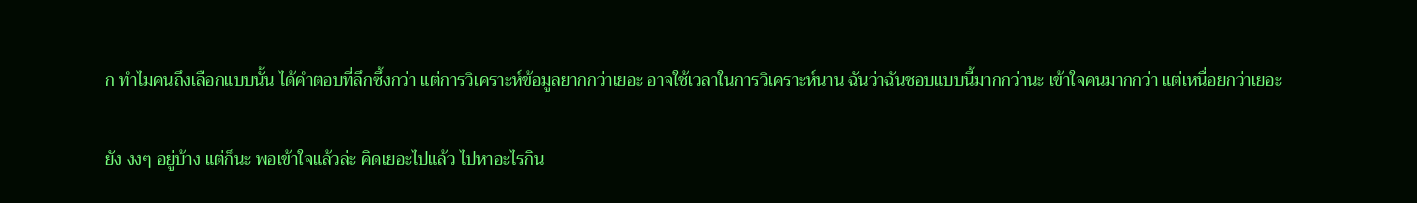ก ทำไมคนถึงเลือกแบบนั้น ได้คำตอบที่ลึกซึ้งกว่า แต่การวิเคราะห์ข้อมูลยากกว่าเยอะ อาจใช้เวลาในการวิเคราะห์นาน ฉันว่าฉันชอบแบบนี้มากกว่านะ เข้าใจคนมากกว่า แต่เหนื่อยกว่าเยอะ

ยัง งงๆ อยู่บ้าง แต่ก็นะ พอเข้าใจแล้วล่ะ คิดเยอะไปแล้ว ไปหาอะไรกิน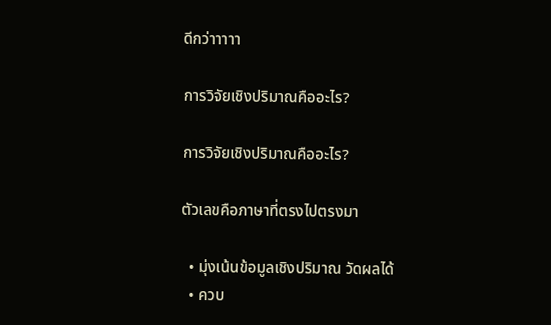ดีกว่าาาาา

การวิจัยเชิงปริมาณคืออะไร?

การวิจัยเชิงปริมาณคืออะไร?

ตัวเลขคือภาษาที่ตรงไปตรงมา

  • มุ่งเน้นข้อมูลเชิงปริมาณ วัดผลได้
  • ควบ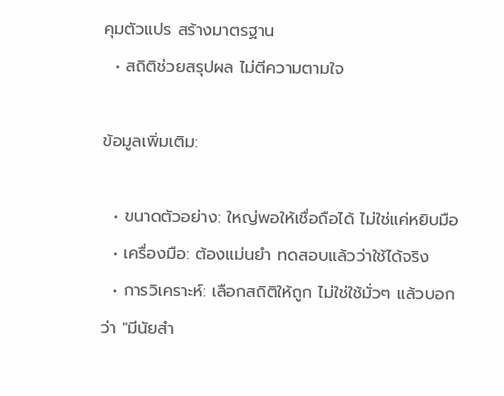คุมตัวแปร สร้างมาตรฐาน
  • สถิติช่วยสรุปผล ไม่ตีความตามใจ

ข้อมูลเพิ่มเติม:

  • ขนาดตัวอย่าง: ใหญ่พอให้เชื่อถือได้ ไม่ใช่แค่หยิบมือ
  • เครื่องมือ: ต้องแม่นยำ ทดสอบแล้วว่าใช้ได้จริง
  • การวิเคราะห์: เลือกสถิติให้ถูก ไม่ใช่ใช้มั่วๆ แล้วบอกว่า "มีนัยสำ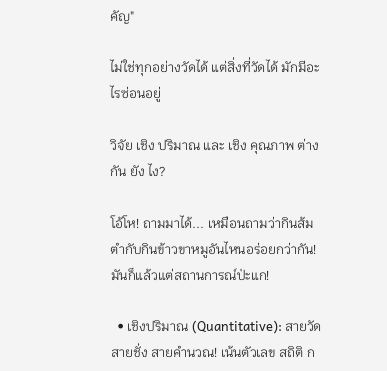คัญ"

ไม่ใช่ทุกอย่างวัดได้ แต่สิ่งที่วัดได้ มักมีอะไรซ่อนอยู่

วิจัย เชิง ปริมาณ และ เชิง คุณภาพ ต่าง กัน ยัง ไง?

โอ้โห! ถามมาได้... เหมือนถามว่ากินส้มตำกับกินข้าวขาหมูอันไหนอร่อยกว่ากัน! มันก็แล้วแต่สถานการณ์ป่ะแก!

  • เชิงปริมาณ (Quantitative): สายวัด สายชั่ง สายคำนวณ! เน้นตัวเลข สถิติ ก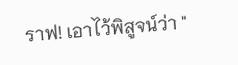ราฟ! เอาไว้พิสูจน์ว่า "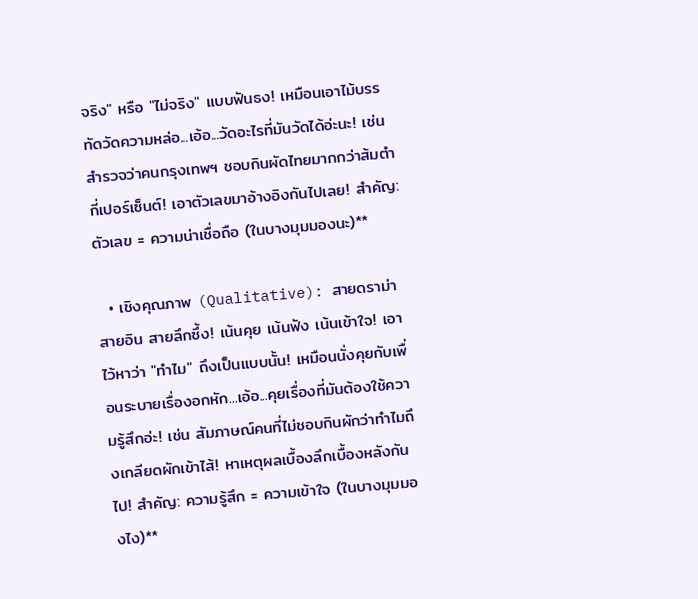จริง" หรือ "ไม่จริง" แบบฟันธง! เหมือนเอาไม้บรรทัดวัดความหล่อ...เอ้อ...วัดอะไรที่มันวัดได้อ่ะนะ! เช่น สำรวจว่าคนกรุงเทพฯ ชอบกินผัดไทยมากกว่าส้มตำกี่เปอร์เซ็นต์! เอาตัวเลขมาอ้างอิงกันไปเลย! สำคัญ: ตัวเลข = ความน่าเชื่อถือ (ในบางมุมมองนะ)**

  • เชิงคุณภาพ (Qualitative): สายดราม่า สายอิน สายลึกซึ้ง! เน้นคุย เน้นฟัง เน้นเข้าใจ! เอาไว้หาว่า "ทำไม" ถึงเป็นแบบนั้น! เหมือนนั่งคุยกับเพื่อนระบายเรื่องอกหัก...เอ้อ...คุยเรื่องที่มันต้องใช้ความรู้สึกอ่ะ! เช่น สัมภาษณ์คนที่ไม่ชอบกินผักว่าทำไมถึงเกลียดผักเข้าไส้! หาเหตุผลเบื้องลึกเบื้องหลังกันไป! สำคัญ: ความรู้สึก = ความเข้าใจ (ในบางมุมมองไง)**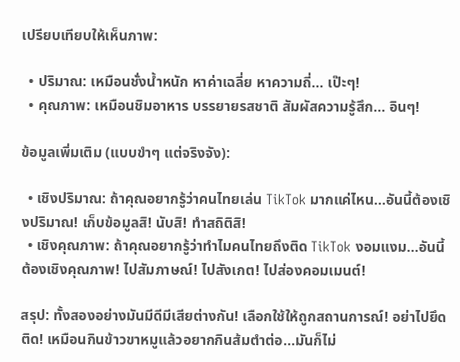เปรียบเทียบให้เห็นภาพ:

  • ปริมาณ: เหมือนชั่งน้ำหนัก หาค่าเฉลี่ย หาความถี่... เป๊ะๆ!
  • คุณภาพ: เหมือนชิมอาหาร บรรยายรสชาติ สัมผัสความรู้สึก... อินๆ!

ข้อมูลเพิ่มเติม (แบบขำๆ แต่จริงจัง):

  • เชิงปริมาณ: ถ้าคุณอยากรู้ว่าคนไทยเล่น TikTok มากแค่ไหน...อันนี้ต้องเชิงปริมาณ! เก็บข้อมูลสิ! นับสิ! ทำสถิติสิ!
  • เชิงคุณภาพ: ถ้าคุณอยากรู้ว่าทำไมคนไทยถึงติด TikTok งอมแงม...อันนี้ต้องเชิงคุณภาพ! ไปสัมภาษณ์! ไปสังเกต! ไปส่องคอมเมนต์!

สรุป: ทั้งสองอย่างมันมีดีมีเสียต่างกัน! เลือกใช้ให้ถูกสถานการณ์! อย่าไปยึดติด! เหมือนกินข้าวขาหมูแล้วอยากกินส้มตำต่อ...มันก็ไม่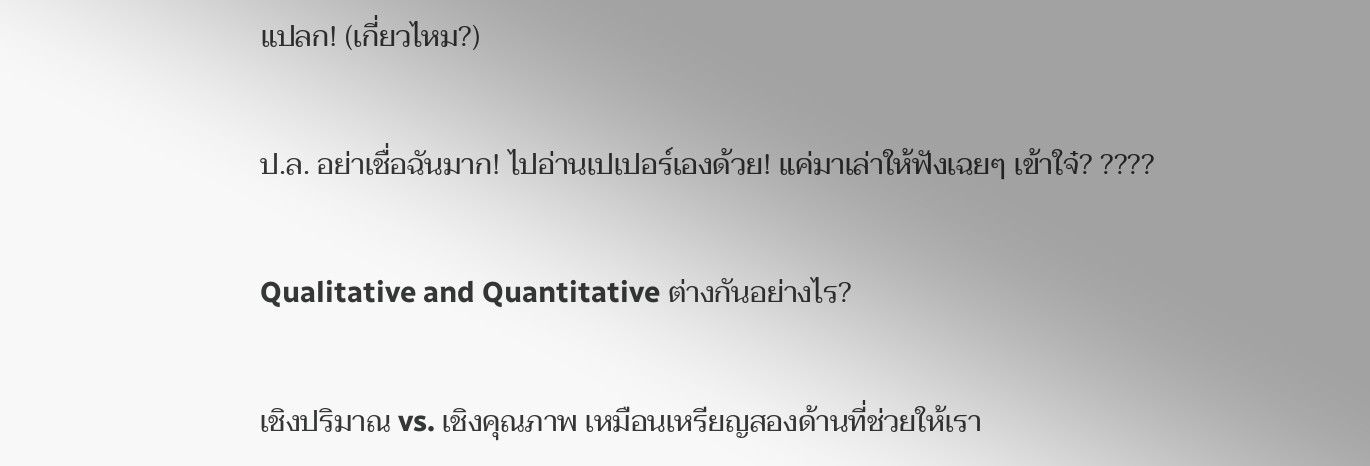แปลก! (เกี่ยวไหม?)

ป.ล. อย่าเชื่อฉันมาก! ไปอ่านเปเปอร์เองด้วย! แค่มาเล่าให้ฟังเฉยๆ เข้าใจ๋? ????

Qualitative and Quantitative ต่างกันอย่างไร?

เชิงปริมาณ vs. เชิงคุณภาพ เหมือนเหรียญสองด้านที่ช่วยให้เรา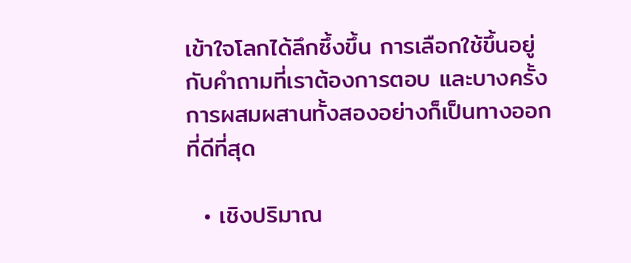เข้าใจโลกได้ลึกซึ้งขึ้น การเลือกใช้ขึ้นอยู่กับคำถามที่เราต้องการตอบ และบางครั้งการผสมผสานทั้งสองอย่างก็เป็นทางออกที่ดีที่สุด

  • เชิงปริมาณ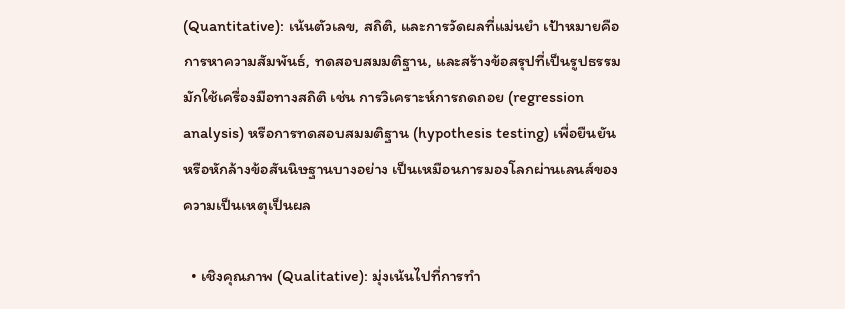(Quantitative): เน้นตัวเลข, สถิติ, และการวัดผลที่แม่นยำ เป้าหมายคือการหาความสัมพันธ์, ทดสอบสมมติฐาน, และสร้างข้อสรุปที่เป็นรูปธรรม มักใช้เครื่องมือทางสถิติ เช่น การวิเคราะห์การถดถอย (regression analysis) หรือการทดสอบสมมติฐาน (hypothesis testing) เพื่อยืนยันหรือหักล้างข้อสันนิษฐานบางอย่าง เป็นเหมือนการมองโลกผ่านเลนส์ของความเป็นเหตุเป็นผล

  • เชิงคุณภาพ (Qualitative): มุ่งเน้นไปที่การทำ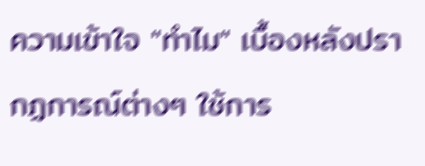ความเข้าใจ "ทำไม" เบื้องหลังปรากฏการณ์ต่างๆ ใช้การ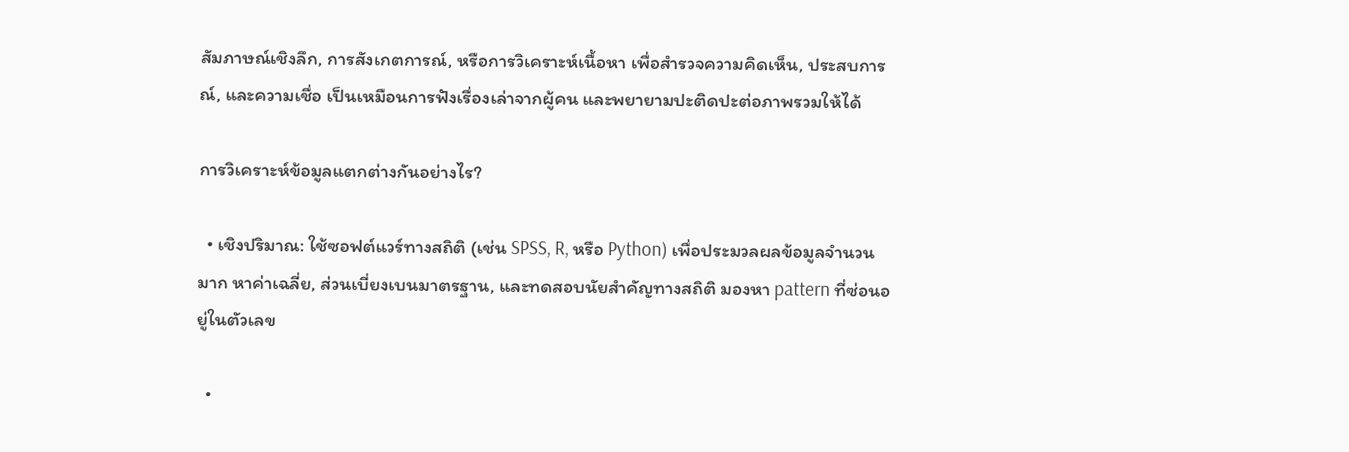สัมภาษณ์เชิงลึก, การสังเกตการณ์, หรือการวิเคราะห์เนื้อหา เพื่อสำรวจความคิดเห็น, ประสบการณ์, และความเชื่อ เป็นเหมือนการฟังเรื่องเล่าจากผู้คน และพยายามปะติดปะต่อภาพรวมให้ได้

การวิเคราะห์ข้อมูลแตกต่างกันอย่างไร?

  • เชิงปริมาณ: ใช้ซอฟต์แวร์ทางสถิติ (เช่น SPSS, R, หรือ Python) เพื่อประมวลผลข้อมูลจำนวนมาก หาค่าเฉลี่ย, ส่วนเบี่ยงเบนมาตรฐาน, และทดสอบนัยสำคัญทางสถิติ มองหา pattern ที่ซ่อนอยู่ในตัวเลข

  •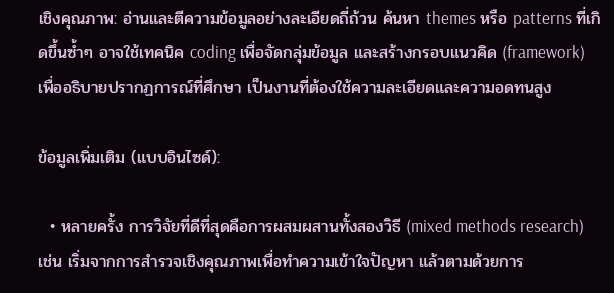เชิงคุณภาพ: อ่านและตีความข้อมูลอย่างละเอียดถี่ถ้วน ค้นหา themes หรือ patterns ที่เกิดขึ้นซ้ำๆ อาจใช้เทคนิค coding เพื่อจัดกลุ่มข้อมูล และสร้างกรอบแนวคิด (framework) เพื่ออธิบายปรากฏการณ์ที่ศึกษา เป็นงานที่ต้องใช้ความละเอียดและความอดทนสูง

ข้อมูลเพิ่มเติม (แบบอินไซด์):

  • หลายครั้ง การวิจัยที่ดีที่สุดคือการผสมผสานทั้งสองวิธี (mixed methods research) เช่น เริ่มจากการสำรวจเชิงคุณภาพเพื่อทำความเข้าใจปัญหา แล้วตามด้วยการ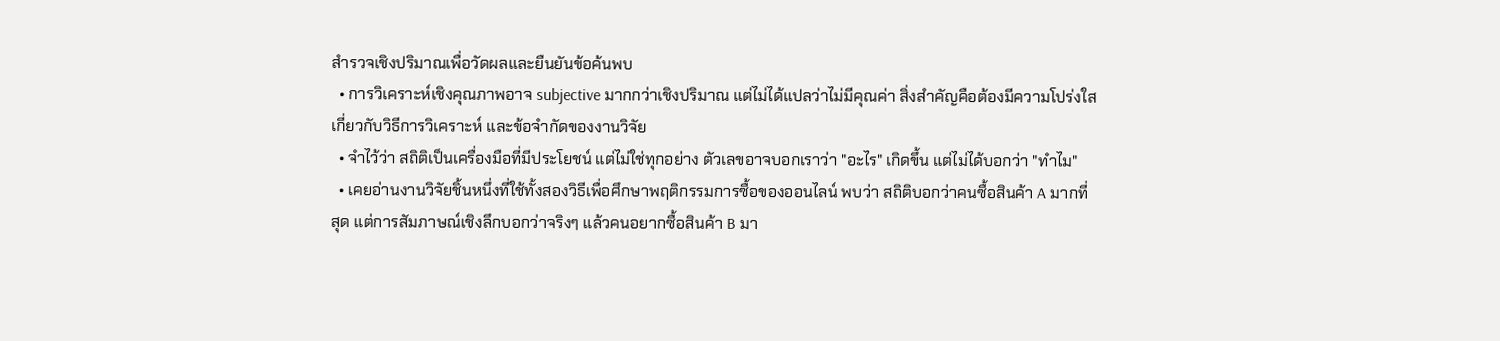สำรวจเชิงปริมาณเพื่อวัดผลและยืนยันข้อค้นพบ
  • การวิเคราะห์เชิงคุณภาพอาจ subjective มากกว่าเชิงปริมาณ แต่ไม่ได้แปลว่าไม่มีคุณค่า สิ่งสำคัญคือต้องมีความโปร่งใสเกี่ยวกับวิธีการวิเคราะห์ และข้อจำกัดของงานวิจัย
  • จำไว้ว่า สถิติเป็นเครื่องมือที่มีประโยชน์ แต่ไม่ใช่ทุกอย่าง ตัวเลขอาจบอกเราว่า "อะไร" เกิดขึ้น แต่ไม่ได้บอกว่า "ทำไม"
  • เคยอ่านงานวิจัยชิ้นหนึ่งที่ใช้ทั้งสองวิธีเพื่อศึกษาพฤติกรรมการซื้อของออนไลน์ พบว่า สถิติบอกว่าคนซื้อสินค้า A มากที่สุด แต่การสัมภาษณ์เชิงลึกบอกว่าจริงๆ แล้วคนอยากซื้อสินค้า B มา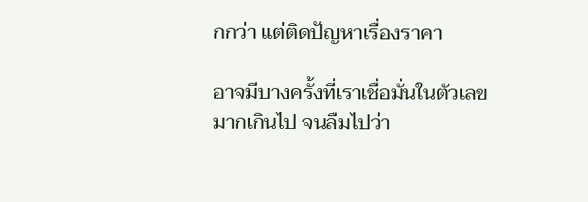กกว่า แต่ติดปัญหาเรื่องราคา

อาจมีบางครั้งที่เราเชื่อมั่นในตัวเลขมากเกินไป จนลืมไปว่า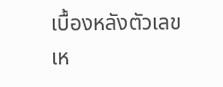เบื้องหลังตัวเลขเห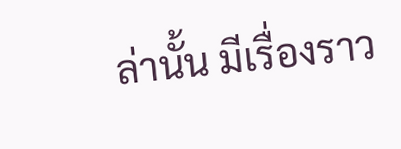ล่านั้น มีเรื่องราว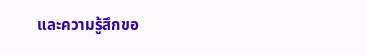และความรู้สึกขอ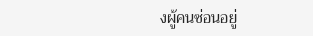งผู้คนซ่อนอยู่